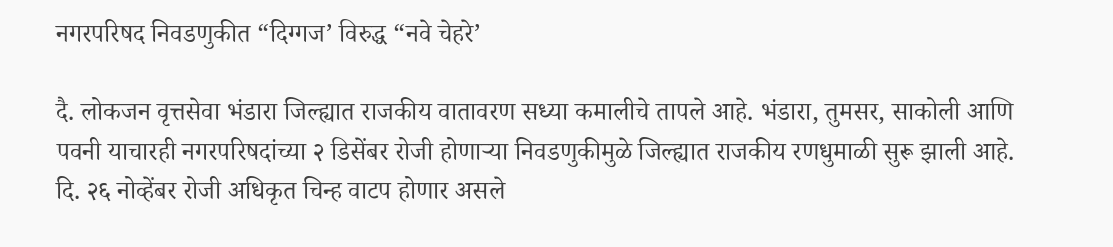नगरपरिषद निवडणुकीत “दिग्गज’ विरुद्ध “नवे चेहरे’

दै. लोकजन वृत्तसेवा भंडारा जिल्ह्यात राजकीय वातावरण सध्या कमालीचे तापले आहे. भंडारा, तुमसर, साकोली आणि पवनी याचारही नगरपरिषदांच्या २ डिसेंबर रोजी होणाऱ्या निवडणुकीमुळे जिल्ह्यात राजकीय रणधुमाळी सुरू झाली आहे. दि. २६ नोव्हेंबर रोजी अधिकृत चिन्ह वाटप होणार असले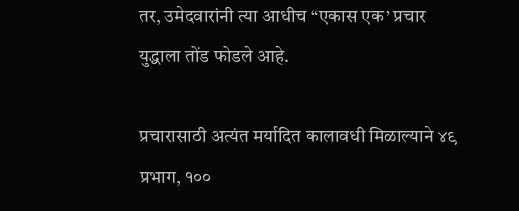तर, उमेदवारांनी त्या आधीच “एकास एक’ प्रचार युद्धाला तोंड फोडले आहे.

प्रचारासाठी अत्यंत मर्यादित कालावधी मिळाल्याने ४९ प्रभाग, १००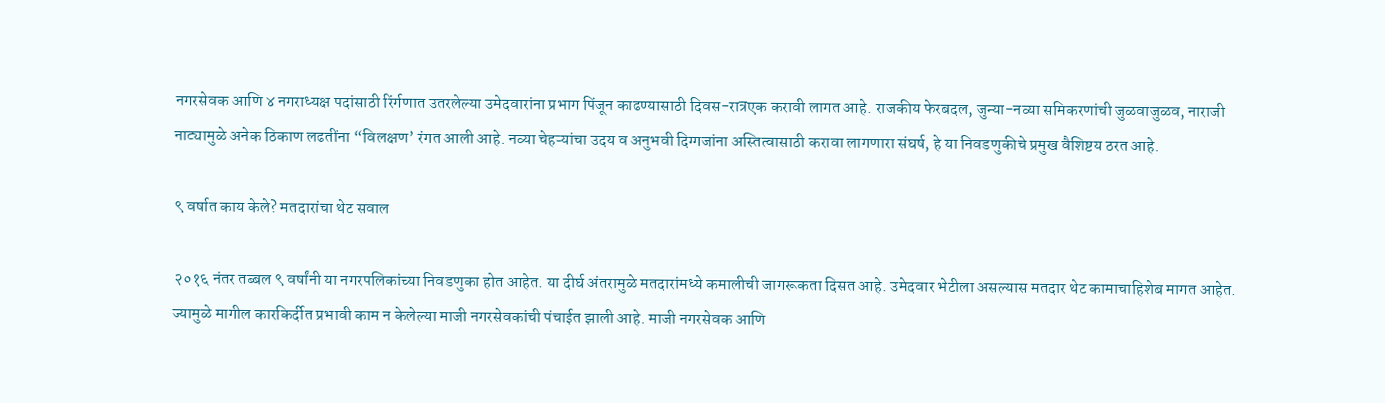नगरसेवक आणि ४ नगराध्यक्ष पदांसाठी रिंर्गणात उतरलेल्या उमेदवारांना प्रभाग पिंजून काढण्यासाठी दिवस-रात्रएक करावी लागत आहे. राजकीय फेरबदल, जुन्या-नव्या समिकरणांची जुळवाजुळव, नाराजी नाट्यामुळे अनेक ठिकाण लढतींना “विलक्षण’ रंगत आली आहे. नव्या चेहऱ्यांचा उदय व अनुभवी दिग्गजांना अस्तित्वासाठी करावा लागणारा संघर्ष, हे या निवडणुकीचे प्रमुख वैशिष्टय ठरत आहे.

९ वर्षात काय केले? मतदारांचा थेट सवाल

२०१६ नंतर तब्बल ९ वर्षांनी या नगरपलिकांच्या निवडणुका होत आहेत. या दीर्घ अंतरामुळे मतदारांमध्ये कमालीची जागरूकता दिसत आहे. उमेदवार भेटीला असल्यास मतदार थेट कामाचाहिशेब मागत आहेत. ज्यामुळे मागील कारकिर्दीत प्रभावी काम न केलेल्या माजी नगरसेवकांची पंचाईत झाली आहे. माजी नगरसेवक आणि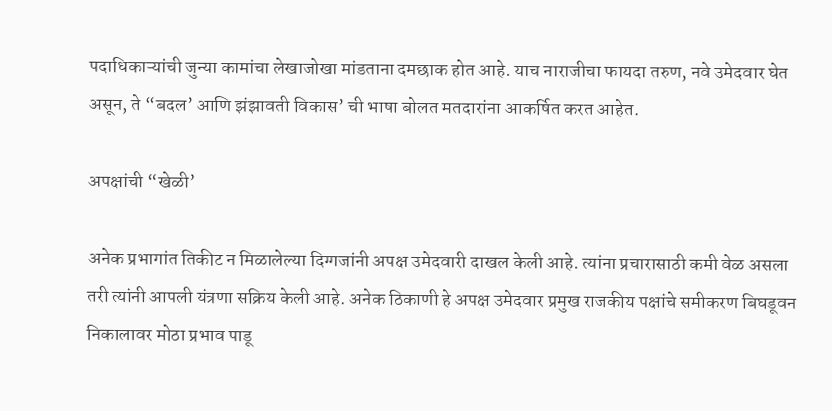पदाधिकाऱ्यांची जुन्या कामांचा लेखाजोखा मांडताना दमछाक होत आहे. याच नाराजीचा फायदा तरुण, नवे उमेदवार घेत असून, ते “बदल’ आणि झंझावती विकास’ ची भाषा बोलत मतदारांना आकर्षित करत आहेत.

अपक्षांची “खेळी’

अनेक प्रभागांत तिकीट न मिळालेल्या दिग्गजांनी अपक्ष उमेदवारी दाखल केली आहे. त्यांना प्रचारासाठी कमी वेळ असला तरी त्यांनी आपली यंत्रणा सक्रिय केली आहे. अनेक ठिकाणी हे अपक्ष उमेदवार प्रमुख राजकीय पक्षांचे समीकरण बिघडूवन निकालावर मोठा प्रभाव पाडू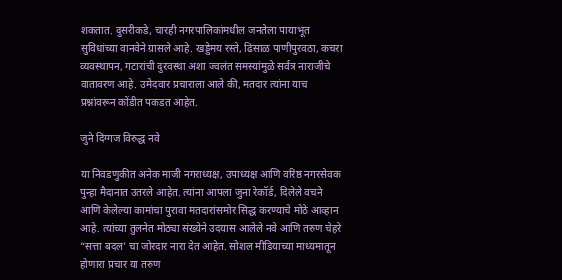शकतात. दुसरीकडे, चारही नगरपालिकांमधील जनतेला पायाभूत सुविधांच्या वानवेने ग्रासले आहे. खड्डेमय रस्ते, ढिसाळ पाणीपुरवठा, कचरा व्यवस्थापन, गटारांची दुरवस्था अशा ज्वलंत समस्यांमुळे सर्वत्र नाराजीचे वातावरण आहे. उमेदवार प्रचाराला आले की, मतदार त्यांना याच प्रश्नांवरून कोंडीत पकडत आहेत.

जुने दिग्गज विरुद्ध नवे

या निवडणुकीत अनेक माजी नगराध्यक्ष, उपाध्यक्ष आणि वरिष्ठ नगरसेवक पुन्हा मैदानात उतरले आहेत. त्यांना आपला जुना रेकॉर्ड, दिलेले वचने आणि केलेल्या कामांचा पुरावा मतदारांसमोर सिद्ध करण्याचे मोठे आव्हान आहे. त्यांच्या तुलनेत मोठ्या संख्येने उदयास आलेले नवे आणि तरुण चेहरे “सत्ता बदल’ चा जोरदार नारा देत आहेत. सोशल मीडियाच्या माध्यमातून होणारा प्रचार या तरुण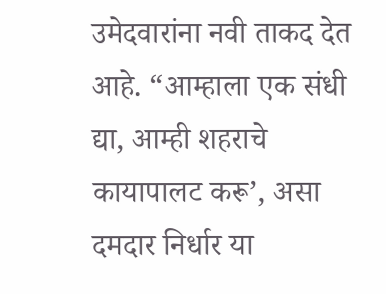उमेदवारांना नवी ताकद देत आहे. “आम्हाला एक संधी द्या, आम्ही शहराचे कायापालट करू’, असा दमदार निर्धार या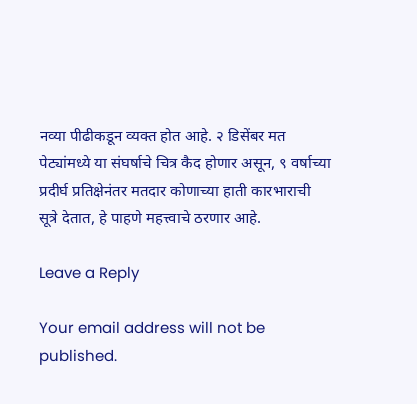नव्या पीढीकडून व्यक्त होत आहे. २ डिसेंबर मत पेट्यांमध्ये या संघर्षाचे चित्र कैद होणार असून, ९ वर्षाच्या प्रदीर्घ प्रतिक्षेनंतर मतदार कोणाच्या हाती कारभाराची सूत्रे देतात, हे पाहणे महत्त्वाचे ठरणार आहे.

Leave a Reply

Your email address will not be published.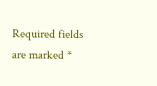Required fields are marked *